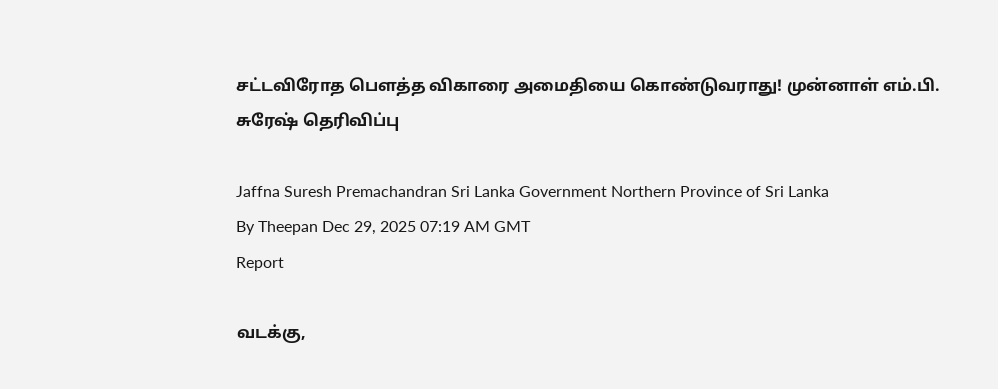சட்டவிரோத பௌத்த விகாரை அமைதியை கொண்டுவராது! முன்னாள் எம்.பி. சுரேஷ் தெரிவிப்பு

Jaffna Suresh Premachandran Sri Lanka Government Northern Province of Sri Lanka
By Theepan Dec 29, 2025 07:19 AM GMT
Report

வடக்கு,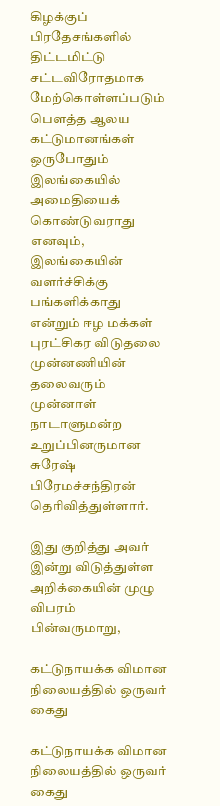கிழக்குப் பிரதேசங்களில் திட்டமிட்டு சட்டவிரோதமாக மேற்கொள்ளப்படும் பௌத்த ஆலய கட்டுமானங்கள் ஒருபோதும் இலங்கையில் அமைதியைக் கொண்டுவராது எனவும், இலங்கையின் வளர்ச்சிக்கு பங்களிக்காது என்றும் ஈழ மக்கள் புரட்சிகர விடுதலை முன்னணியின் தலைவரும் முன்னாள் நாடாளுமன்ற உறுப்பினருமான சுரேஷ் பிரேமச்சந்திரன் தெரிவித்துள்ளார்.

இது குறித்து அவர் இன்று விடுத்துள்ள அறிக்கையின் முழு விபரம் பின்வருமாறு,

கட்டுநாயக்க விமான நிலையத்தில் ஒருவர் கைது

கட்டுநாயக்க விமான நிலையத்தில் ஒருவர் கைது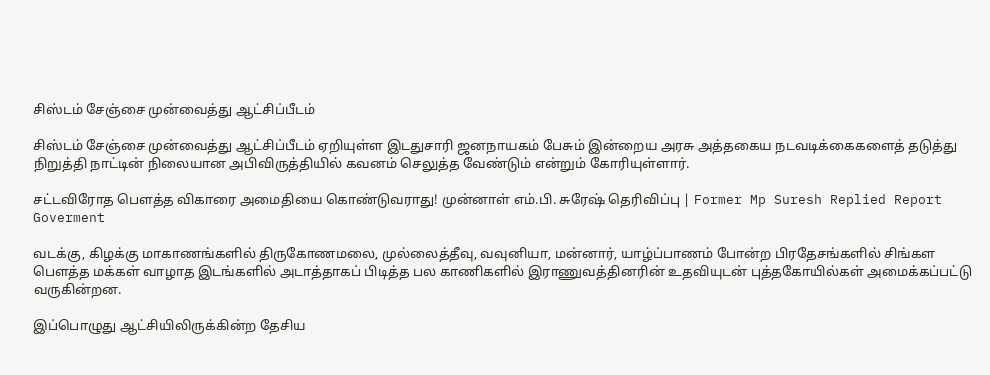சிஸ்டம் சேஞ்சை முன்வைத்து ஆட்சிப்பீடம்

சிஸ்டம் சேஞ்சை முன்வைத்து ஆட்சிப்பீடம் ஏறியுள்ள இடதுசாரி ஜனநாயகம் பேசும் இன்றைய அரசு அத்தகைய நடவடிக்கைகளைத் தடுத்து நிறுத்தி நாட்டின் நிலையான அபிவிருத்தியில் கவனம் செலுத்த வேண்டும் என்றும் கோரியுள்ளார்.

சட்டவிரோத பௌத்த விகாரை அமைதியை கொண்டுவராது! முன்னாள் எம்.பி. சுரேஷ் தெரிவிப்பு | Former Mp Suresh Replied Report Goverment

வடக்கு, கிழக்கு மாகாணங்களில் திருகோணமலை, முல்லைத்தீவு, வவுனியா, மன்னார், யாழ்ப்பாணம் போன்ற பிரதேசங்களில் சிங்கள பௌத்த மக்கள் வாழாத இடங்களில் அடாத்தாகப் பிடித்த பல காணிகளில் இராணுவத்தினரின் உதவியுடன் புத்தகோயில்கள் அமைக்கப்பட்டு வருகின்றன.

இப்பொழுது ஆட்சியிலிருக்கின்ற தேசிய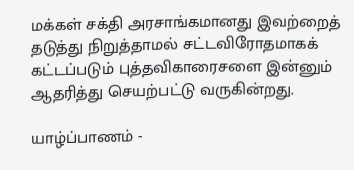மக்கள் சக்தி அரசாங்கமானது இவற்றைத் தடுத்து நிறுத்தாமல் சட்டவிரோதமாகக் கட்டப்படும் புத்தவிகாரைசளை இன்னும் ஆதரித்து செயற்பட்டு வருகின்றது.

யாழ்ப்பாணம் -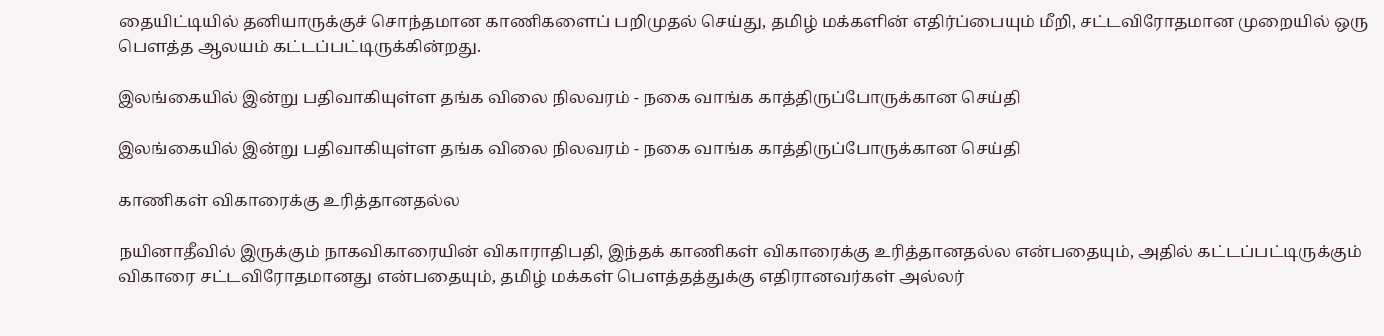தையிட்டியில் தனியாருக்குச் சொந்தமான காணிகளைப் பறிமுதல் செய்து, தமிழ் மக்களின் எதிர்ப்பையும் மீறி, சட்டவிரோதமான முறையில் ஒரு பௌத்த ஆலயம் கட்டப்பட்டிருக்கின்றது.

இலங்கையில் இன்று பதிவாகியுள்ள தங்க விலை நிலவரம் - நகை வாங்க காத்திருப்போருக்கான செய்தி

இலங்கையில் இன்று பதிவாகியுள்ள தங்க விலை நிலவரம் - நகை வாங்க காத்திருப்போருக்கான செய்தி

காணிகள் விகாரைக்கு உரித்தானதல்ல

நயினாதீவில் இருக்கும் நாகவிகாரையின் விகாராதிபதி, இந்தக் காணிகள் விகாரைக்கு உரித்தானதல்ல என்பதையும், அதில் கட்டப்பட்டிருக்கும் விகாரை சட்டவிரோதமானது என்பதையும், தமிழ் மக்கள் பௌத்தத்துக்கு எதிரானவர்கள் அல்லர்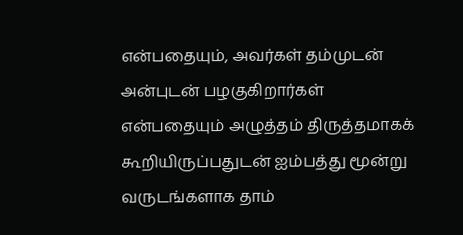என்பதையும், அவர்கள் தம்முடன் அன்புடன் பழகுகிறார்கள் என்பதையும் அழுத்தம் திருத்தமாகக் கூறியிருப்பதுடன் ஐம்பத்து மூன்று வருடங்களாக தாம்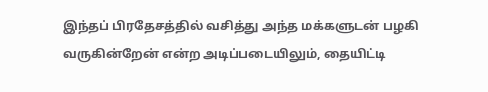இந்தப் பிரதேசத்தில் வசித்து அந்த மக்களுடன் பழகி வருகின்றேன் என்ற அடிப்படையிலும், தையிட்டி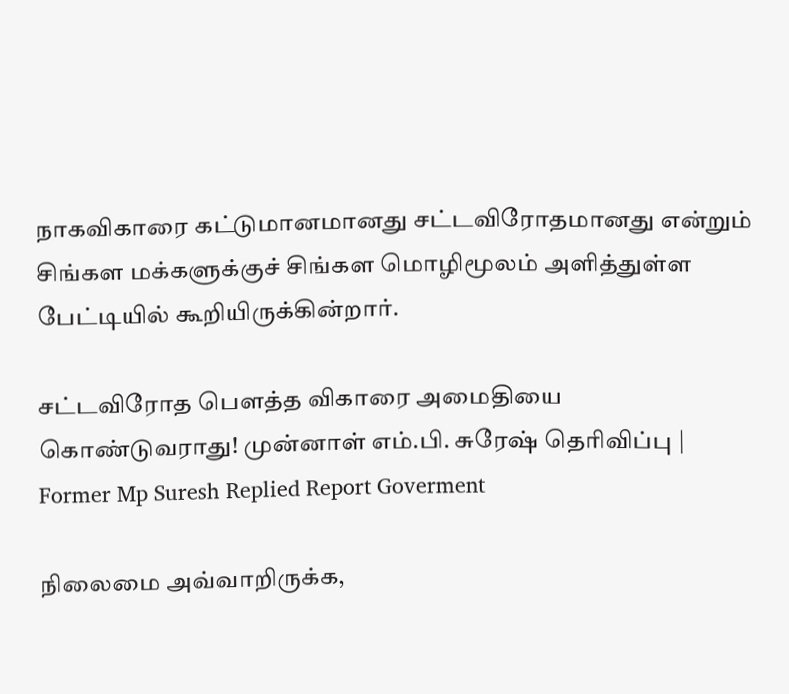நாகவிகாரை கட்டுமானமானது சட்டவிரோதமானது என்றும் சிங்கள மக்களுக்குச் சிங்கள மொழிமூலம் அளித்துள்ள பேட்டியில் கூறியிருக்கின்றார்.

சட்டவிரோத பௌத்த விகாரை அமைதியை கொண்டுவராது! முன்னாள் எம்.பி. சுரேஷ் தெரிவிப்பு | Former Mp Suresh Replied Report Goverment

நிலைமை அவ்வாறிருக்க,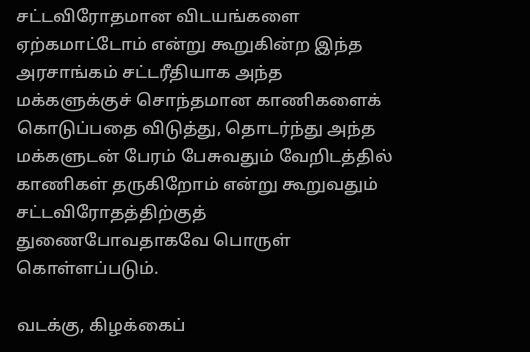சட்டவிரோதமான விடயங்களை ஏற்கமாட்டோம் என்று கூறுகின்ற இந்த அரசாங்கம் சட்டரீதியாக அந்த மக்களுக்குச் சொந்தமான காணிகளைக் கொடுப்பதை விடுத்து, தொடர்ந்து அந்த மக்களுடன் பேரம் பேசுவதும் வேறிடத்தில் காணிகள் தருகிறோம் என்று கூறுவதும் சட்டவிரோதத்திற்குத் துணைபோவதாகவே பொருள் கொள்ளப்படும்.

வடக்கு, கிழக்கைப்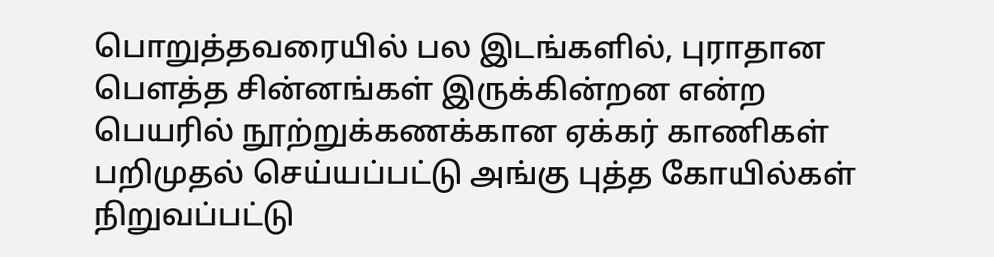பொறுத்தவரையில் பல இடங்களில், புராதான பௌத்த சின்னங்கள் இருக்கின்றன என்ற பெயரில் நூற்றுக்கணக்கான ஏக்கர் காணிகள் பறிமுதல் செய்யப்பட்டு அங்கு புத்த கோயில்கள் நிறுவப்பட்டு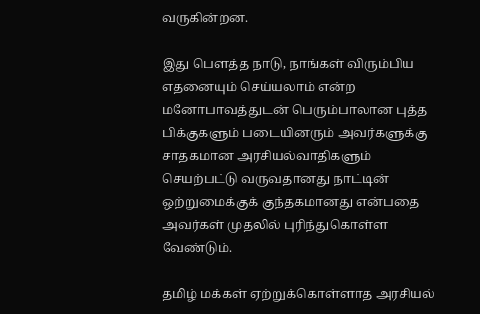வருகின்றன.

இது பௌத்த நாடு, நாங்கள் விரும்பிய எதனையும் செய்யலாம் என்ற மனோபாவத்துடன் பெரும்பாலான புத்த பிக்குகளும் படையினரும் அவர்களுக்கு சாதகமான அரசியல்வாதிகளும் செயற்பட்டு வருவதானது நாட்டின் ஒற்றுமைக்குக் குந்தகமானது என்பதை அவர்கள் முதலில் புரிந்துகொள்ள வேண்டும்.

தமிழ் மக்கள் ஏற்றுக்கொள்ளாத அரசியல்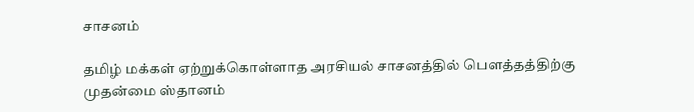சாசனம்

தமிழ் மக்கள் ஏற்றுக்கொள்ளாத அரசியல் சாசனத்தில் பௌத்தத்திற்கு முதன்மை ஸ்தானம்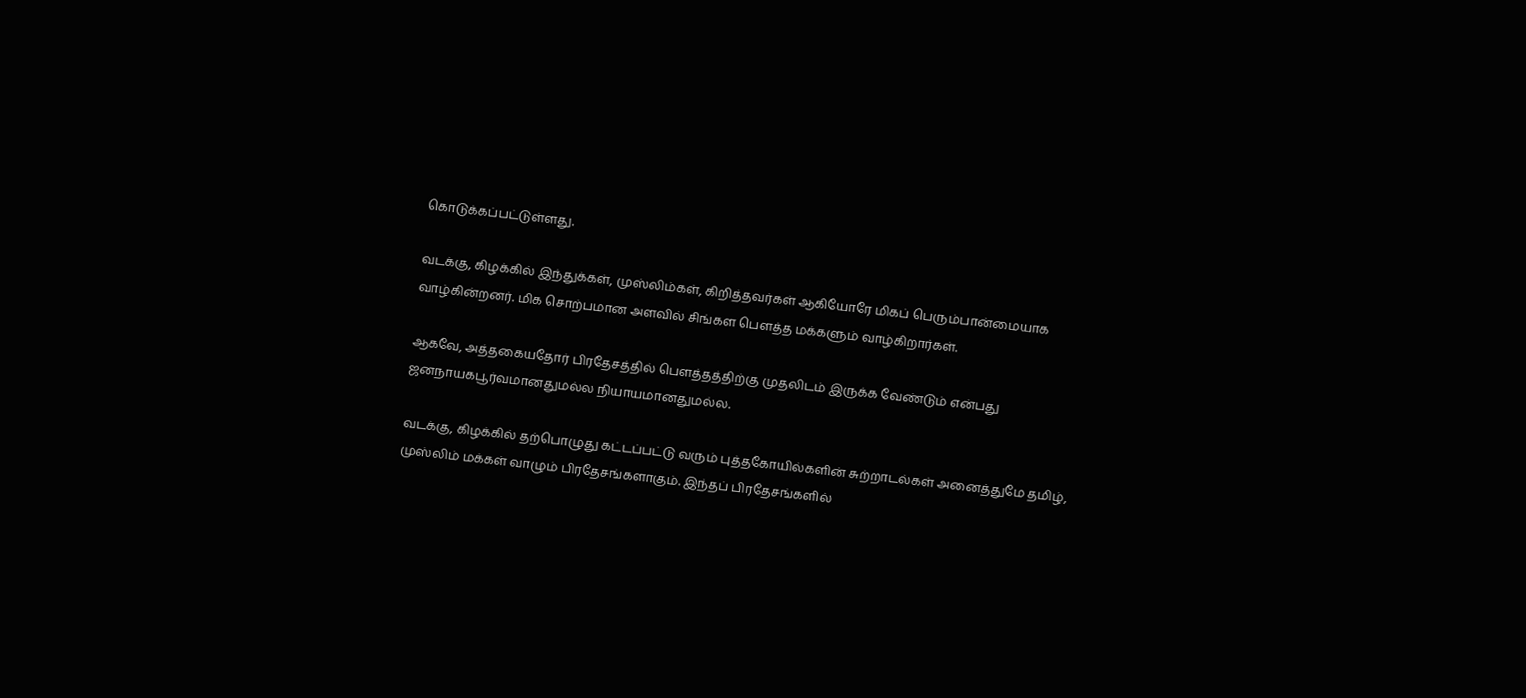கொடுக்கப்பட்டுள்ளது.

வடக்கு, கிழக்கில் இந்துக்கள், முஸ்லிம்கள், கிறித்தவர்கள் ஆகியோரே மிகப் பெரும்பான்மையாக வாழ்கின்றனர். மிக சொற்பமான அளவில் சிங்கள பௌத்த மக்களும் வாழ்கிறார்கள்.

ஆகவே, அத்தகையதோர் பிரதேசத்தில் பௌத்தத்திற்கு முதலிடம் இருக்க வேண்டும் என்பது ஜனநாயகபூர்வமானதுமல்ல நியாயமானதுமல்ல.

வடக்கு, கிழக்கில் தற்பொழுது கட்டப்பட்டு வரும் புத்தகோயில்களின் சுற்றாடல்கள் அனைத்துமே தமிழ், முஸ்லிம் மக்கள் வாழும் பிரதேசங்களாகும். இந்தப் பிரதேசங்களில்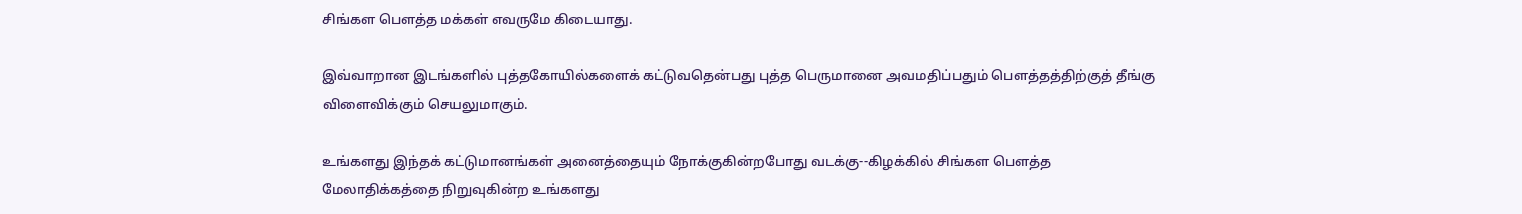சிங்கள பௌத்த மக்கள் எவருமே கிடையாது.

இவ்வாறான இடங்களில் புத்தகோயில்களைக் கட்டுவதென்பது புத்த பெருமானை அவமதிப்பதும் பௌத்தத்திற்குத் தீங்கு விளைவிக்கும் செயலுமாகும்.

உங்களது இந்தக் கட்டுமானங்கள் அனைத்தையும் நோக்குகின்றபோது வடக்கு--கிழக்கில் சிங்கள பௌத்த மேலாதிக்கத்தை நிறுவுகின்ற உங்களது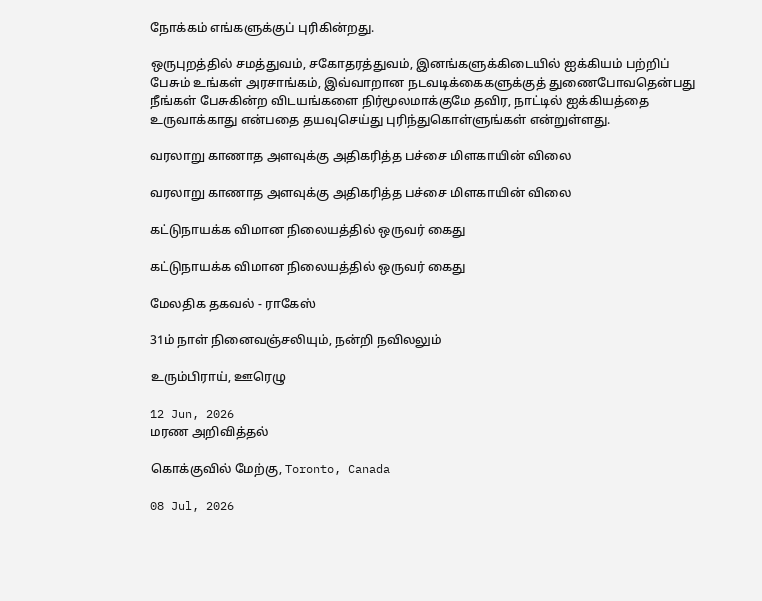நோக்கம் எங்களுக்குப் புரிகின்றது.

ஒருபுறத்தில் சமத்துவம், சகோதரத்துவம், இனங்களுக்கிடையில் ஐக்கியம் பற்றிப் பேசும் உங்கள் அரசாங்கம், இவ்வாறான நடவடிக்கைகளுக்குத் துணைபோவதென்பது நீங்கள் பேசுகின்ற விடயங்களை நிர்மூலமாக்குமே தவிர, நாட்டில் ஐக்கியத்தை உருவாக்காது என்பதை தயவுசெய்து புரிந்துகொள்ளுங்கள் என்றுள்ளது.

வரலாறு காணாத அளவுக்கு அதிகரித்த பச்சை மிளகாயின் விலை

வரலாறு காணாத அளவுக்கு அதிகரித்த பச்சை மிளகாயின் விலை

கட்டுநாயக்க விமான நிலையத்தில் ஒருவர் கைது

கட்டுநாயக்க விமான நிலையத்தில் ஒருவர் கைது

மேலதிக தகவல் - ராகேஸ்

31ம் நாள் நினைவஞ்சலியும், நன்றி நவிலலும்

உரும்பிராய், ஊரெழு

12 Jun, 2026
மரண அறிவித்தல்

கொக்குவில் மேற்கு, Toronto, Canada

08 Jul, 2026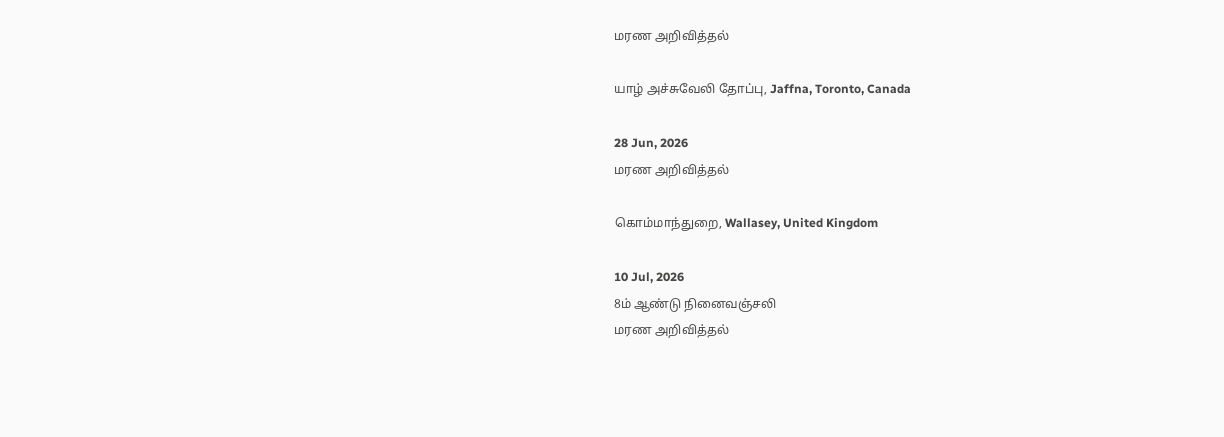மரண அறிவித்தல்

யாழ் அச்சுவேலி தோப்பு, Jaffna, Toronto, Canada

28 Jun, 2026
மரண அறிவித்தல்

கொம்மாந்துறை, Wallasey, United Kingdom

10 Jul, 2026
8ம் ஆண்டு நினைவஞ்சலி
மரண அறிவித்தல்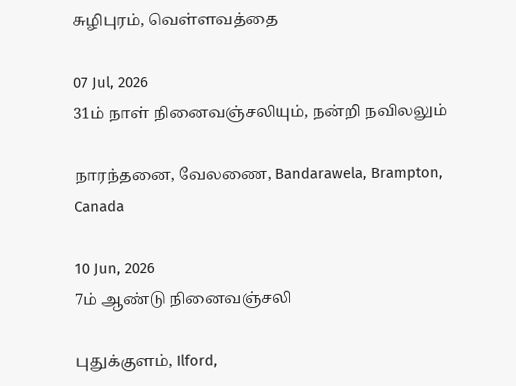சுழிபுரம், வெள்ளவத்தை

07 Jul, 2026
31ம் நாள் நினைவஞ்சலியும், நன்றி நவிலலும்

நாரந்தனை, வேலணை, Bandarawela, Brampton, Canada

10 Jun, 2026
7ம் ஆண்டு நினைவஞ்சலி

புதுக்குளம், Ilford,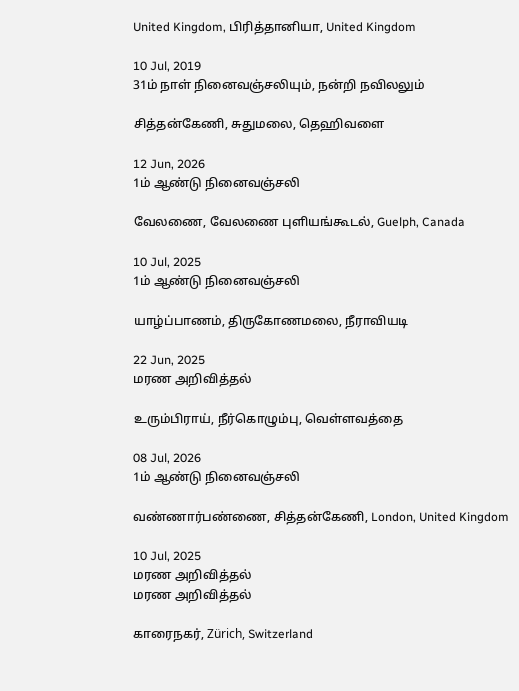United Kingdom, பிரித்தானியா, United Kingdom

10 Jul, 2019
31ம் நாள் நினைவஞ்சலியும், நன்றி நவிலலும்

சித்தன்கேணி, சுதுமலை, தெஹிவளை

12 Jun, 2026
1ம் ஆண்டு நினைவஞ்சலி

வேலணை, வேலணை புளியங்கூடல், Guelph, Canada

10 Jul, 2025
1ம் ஆண்டு நினைவஞ்சலி

யாழ்ப்பாணம், திருகோணமலை, நீராவியடி

22 Jun, 2025
மரண அறிவித்தல்

உரும்பிராய், நீர்கொழும்பு, வெள்ளவத்தை

08 Jul, 2026
1ம் ஆண்டு நினைவஞ்சலி

வண்ணார்பண்ணை, சித்தன்கேணி, London, United Kingdom

10 Jul, 2025
மரண அறிவித்தல்
மரண அறிவித்தல்

காரைநகர், Zürich, Switzerland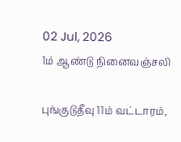02 Jul, 2026
1ம் ஆண்டு நினைவஞ்சலி

புங்குடுதீவு 11ம் வட்டாரம்,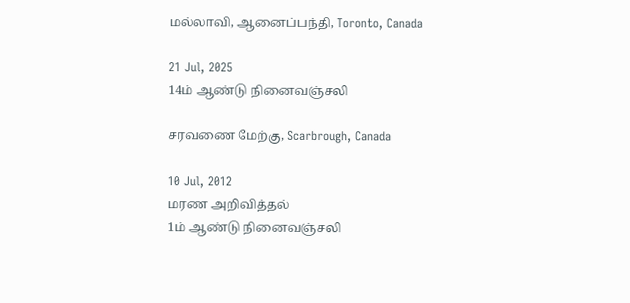மல்லாவி, ஆனைப்பந்தி, Toronto, Canada

21 Jul, 2025
14ம் ஆண்டு நினைவஞ்சலி

சரவணை மேற்கு, Scarbrough, Canada

10 Jul, 2012
மரண அறிவித்தல்
1ம் ஆண்டு நினைவஞ்சலி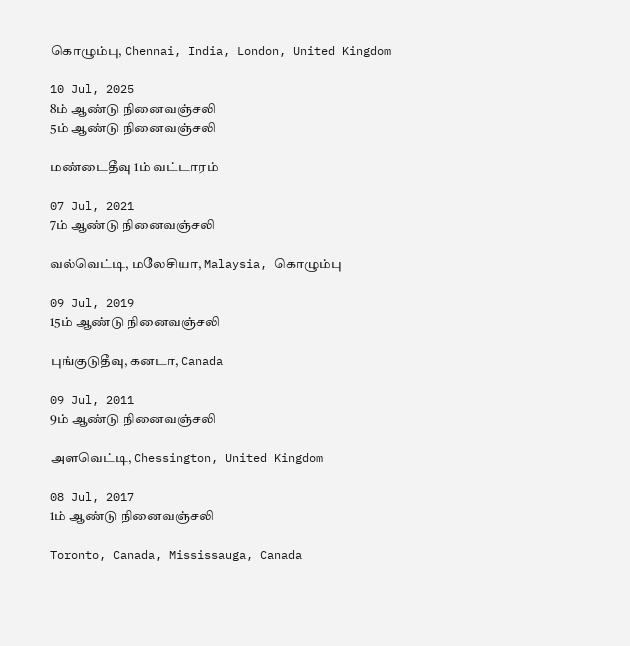கொழும்பு, Chennai, India, London, United Kingdom

10 Jul, 2025
8ம் ஆண்டு நினைவஞ்சலி
5ம் ஆண்டு நினைவஞ்சலி

மண்டைதீவு 1ம் வட்டாரம்

07 Jul, 2021
7ம் ஆண்டு நினைவஞ்சலி

வல்வெட்டி, மலேசியா, Malaysia, கொழும்பு

09 Jul, 2019
15ம் ஆண்டு நினைவஞ்சலி

புங்குடுதீவு, கனடா, Canada

09 Jul, 2011
9ம் ஆண்டு நினைவஞ்சலி

அளவெட்டி, Chessington, United Kingdom

08 Jul, 2017
1ம் ஆண்டு நினைவஞ்சலி

Toronto, Canada, Mississauga, Canada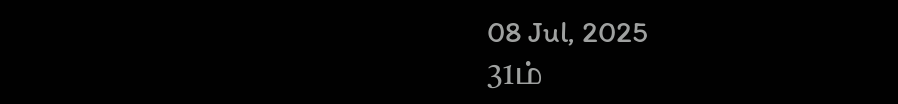08 Jul, 2025
31ம்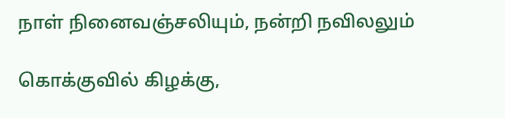நாள் நினைவஞ்சலியும், நன்றி நவிலலும்

கொக்குவில் கிழக்கு,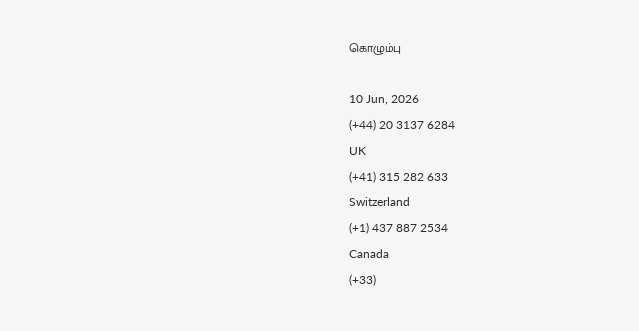கொழும்பு

10 Jun, 2026
(+44) 20 3137 6284
UK
(+41) 315 282 633
Switzerland
(+1) 437 887 2534
Canada
(+33)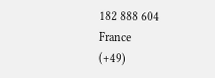182 888 604
France
(+49)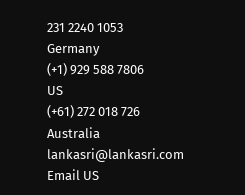231 2240 1053
Germany
(+1) 929 588 7806
US
(+61) 272 018 726
Australia
lankasri@lankasri.com
Email US